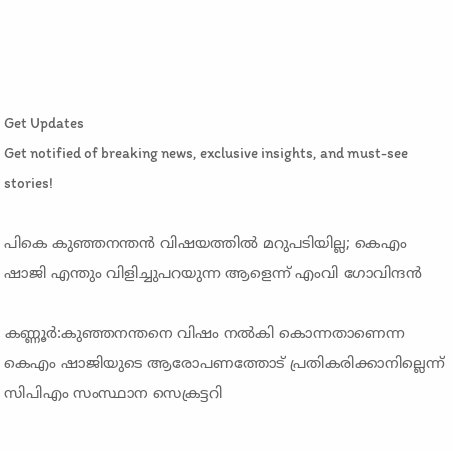Get Updates
Get notified of breaking news, exclusive insights, and must-see stories!

പികെ കുഞ്ഞനന്തന്‍ വിഷയത്തില്‍ മറുപടിയില്ല; കെഎം ഷാജി എന്തും വിളിച്ചുപറയുന്ന ആളെന്ന് എംവി ഗോവിന്ദന്‍

കണ്ണൂര്‍:കുഞ്ഞനന്തനെ വിഷം നല്‍കി കൊന്നതാണെന്ന കെഎം ഷാജിയുടെ ആരോപണത്തോട് പ്രതികരിക്കാനില്ലെന്ന് സിപിഎം സംസ്ഥാന സെക്രട്ടറി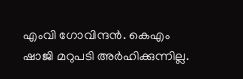എംവി ഗോവിന്ദൻ. കെഎം ഷാജി മറുപടി അര്‍ഹിക്കുന്നില്ല.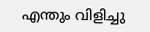എന്തും വിളിച്ചു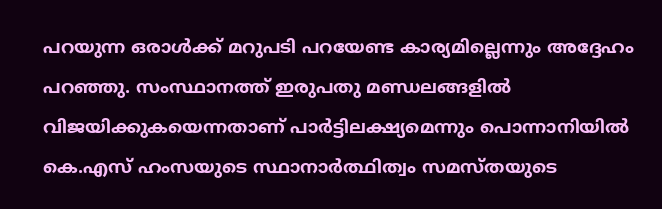പറയുന്ന ഒരാള്‍ക്ക് മറുപടി പറയേണ്ട കാര്യമില്ലെന്നും അദ്ദേഹം പറഞ്ഞു. സംസ്ഥാനത്ത് ഇരുപതു മണ്ഡലങ്ങളില്‍ വിജയിക്കുകയെന്നതാണ് പാര്‍ട്ടിലക്ഷ്യമെന്നും പൊന്നാനിയില്‍ കെ.എസ് ഹംസയുടെ സ്ഥാനാര്‍ത്ഥിത്വം സമസ്തയുടെ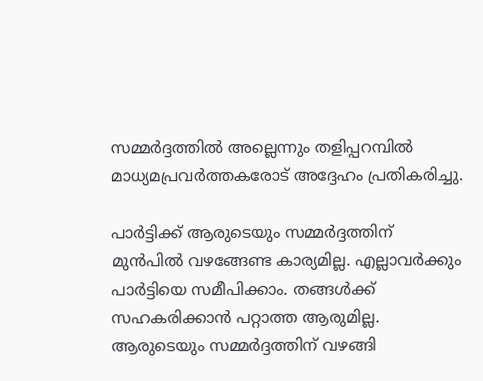സമ്മര്‍ദ്ദത്തില്‍ അല്ലെന്നും തളിപ്പറമ്പിൽ മാധ്യമപ്രവർത്തകരോട് അദ്ദേഹം പ്രതികരിച്ചു.

പാര്‍ട്ടിക്ക് ആരുടെയും സമ്മര്‍ദ്ദത്തിന് മുന്‍പില്‍ വഴങ്ങേണ്ട കാര്യമില്ല. എല്ലാവര്‍ക്കും പാര്‍ട്ടിയെ സമീപിക്കാം. തങ്ങള്‍ക്ക് സഹകരിക്കാന്‍ പറ്റാത്ത ആരുമില്ല. ആരുടെയും സമ്മര്‍ദ്ദത്തിന് വഴങ്ങി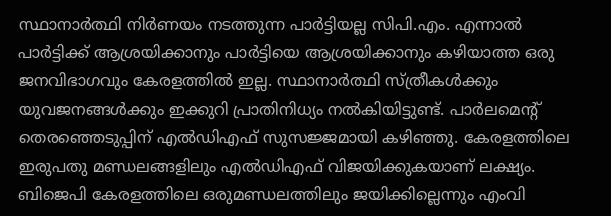സ്ഥാനാര്‍ത്ഥി നിര്‍ണയം നടത്തുന്ന പാര്‍ട്ടിയല്ല സിപി.എം. എന്നാല്‍ പാര്‍ട്ടിക്ക് ആശ്രയിക്കാനും പാര്‍ട്ടിയെ ആശ്രയിക്കാനും കഴിയാത്ത ഒരു ജനവിഭാഗവും കേരളത്തില്‍ ഇല്ല. സ്ഥാനാര്‍ത്ഥി സ്ത്രീകള്‍ക്കും യുവജനങ്ങള്‍ക്കും ഇക്കുറി പ്രാതിനിധ്യം നല്‍കിയിട്ടുണ്ട്. പാര്‍ലമെന്റ് തെരഞ്ഞെടുപ്പിന് എല്‍ഡിഎഫ് സുസജ്ജമായി കഴിഞ്ഞു. കേരളത്തിലെ ഇരുപതു മണ്ഡലങ്ങളിലും എല്‍ഡിഎഫ് വിജയിക്കുകയാണ് ലക്ഷ്യം. ബിജെപി കേരളത്തിലെ ഒരുമണ്ഡലത്തിലും ജയിക്കില്ലെന്നും എംവി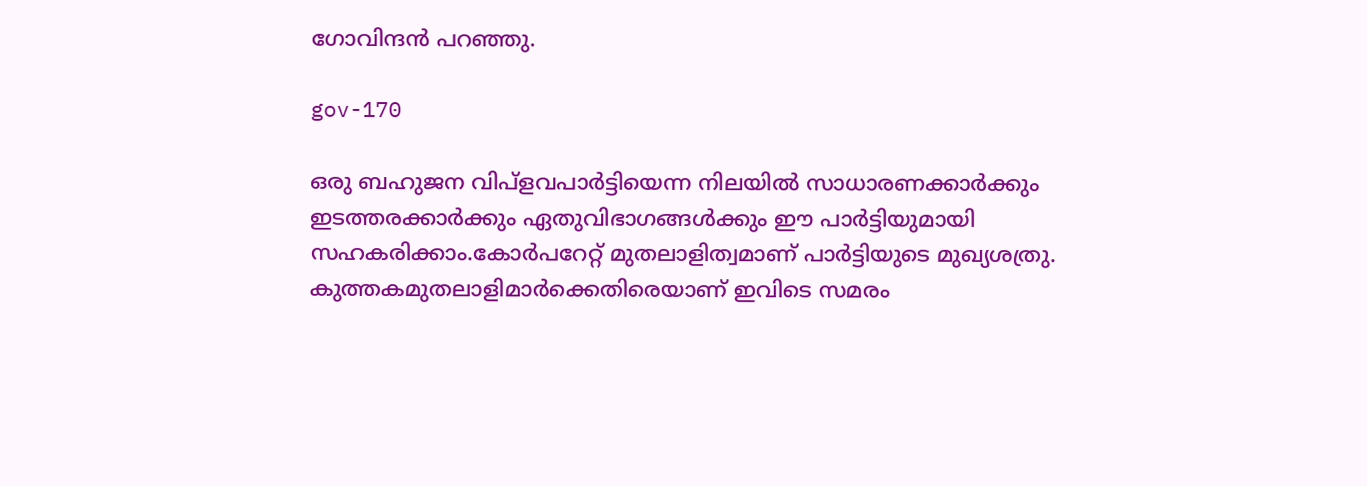ഗോവിന്ദന്‍ പറഞ്ഞു.

gov-170

ഒരു ബഹുജന വിപ്‌ളവപാര്‍ട്ടിയെന്ന നിലയില്‍ സാധാരണക്കാര്‍ക്കും ഇടത്തരക്കാര്‍ക്കും ഏതുവിഭാഗങ്ങള്‍ക്കും ഈ പാര്‍ട്ടിയുമായി സഹകരിക്കാം.കോര്‍പറേറ്റ് മുതലാളിത്വമാണ് പാര്‍ട്ടിയുടെ മുഖ്യശത്രു. കുത്തകമുതലാളിമാര്‍ക്കെതിരെയാണ് ഇവിടെ സമരം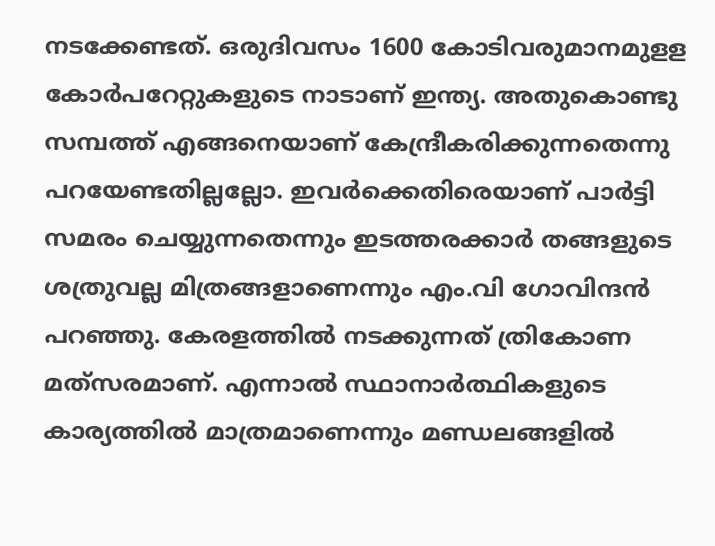നടക്കേണ്ടത്. ഒരുദിവസം 1600 കോടിവരുമാനമുളള കോര്‍പറേറ്റുകളുടെ നാടാണ് ഇന്ത്യ. അതുകൊണ്ടു സമ്പത്ത് എങ്ങനെയാണ് കേന്ദ്രീകരിക്കുന്നതെന്നു പറയേണ്ടതില്ലല്ലോ. ഇവര്‍ക്കെതിരെയാണ് പാര്‍ട്ടി സമരം ചെയ്യുന്നതെന്നും ഇടത്തരക്കാര്‍ തങ്ങളുടെ ശത്രുവല്ല മിത്രങ്ങളാണെന്നും എം.വി ഗോവിന്ദന്‍ പറഞ്ഞു. കേരളത്തില്‍ നടക്കുന്നത് ത്രികോണ മത്‌സരമാണ്. എന്നാല്‍ സ്ഥാനാര്‍ത്ഥികളുടെ കാര്യത്തില്‍ മാത്രമാണെന്നും മണ്ഡലങ്ങളില്‍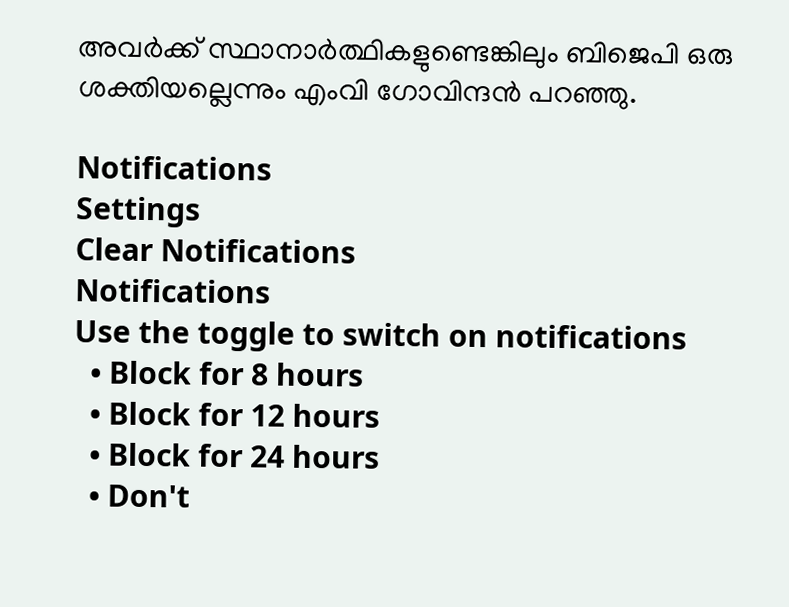അവര്‍ക്ക് സ്ഥാനാര്‍ത്ഥികളുണ്ടെങ്കിലും ബിജെപി ഒരു ശക്തിയല്ലെന്നും എംവി ഗോവിന്ദന്‍ പറഞ്ഞു.

Notifications
Settings
Clear Notifications
Notifications
Use the toggle to switch on notifications
  • Block for 8 hours
  • Block for 12 hours
  • Block for 24 hours
  • Don't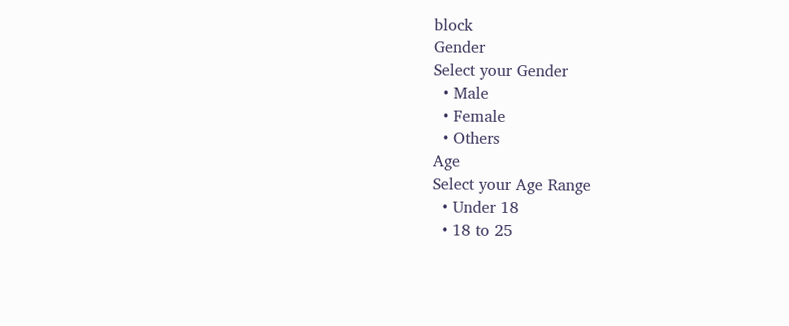block
Gender
Select your Gender
  • Male
  • Female
  • Others
Age
Select your Age Range
  • Under 18
  • 18 to 25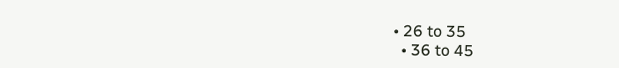• 26 to 35
  • 36 to 45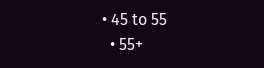• 45 to 55
  • 55+